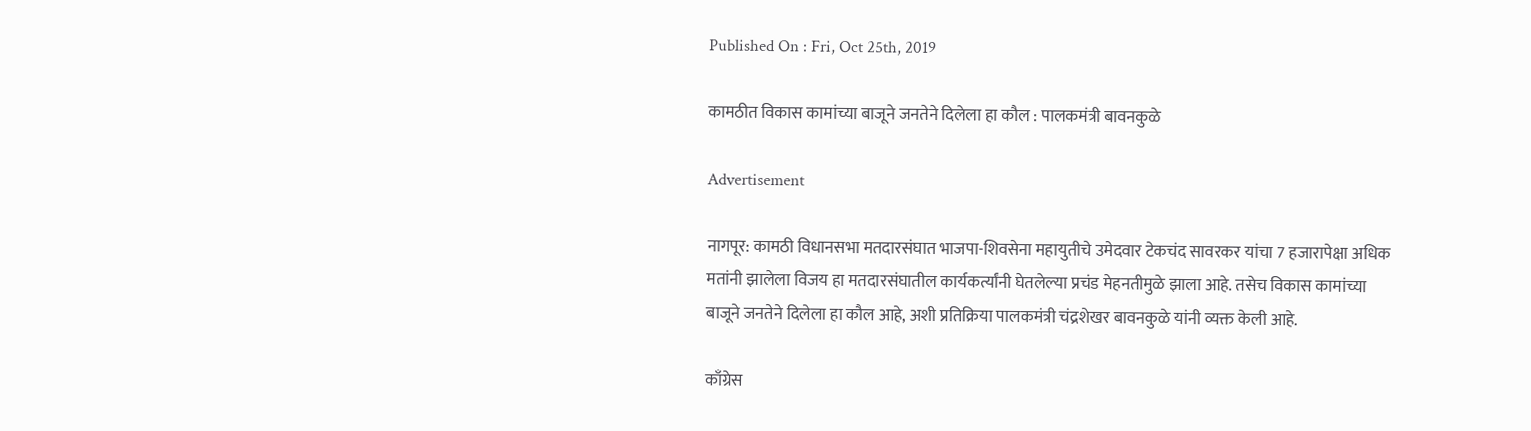Published On : Fri, Oct 25th, 2019

कामठीत विकास कामांच्या बाजूने जनतेने दिलेला हा कौल : पालकमंत्री बावनकुळे

Advertisement

नागपूर: कामठी विधानसभा मतदारसंघात भाजपा-शिवसेना महायुतीचे उमेदवार टेकचंद सावरकर यांचा 7 हजारापेक्षा अधिक मतांनी झालेला विजय हा मतदारसंघातील कार्यकर्त्यांनी घेतलेल्या प्रचंड मेहनतीमुळे झाला आहे. तसेच विकास कामांच्या बाजूने जनतेने दिलेला हा कौल आहे, अशी प्रतिक्रिया पालकमंत्री चंद्रशेखर बावनकुळे यांनी व्यक्त केली आहे.

काँग्रेस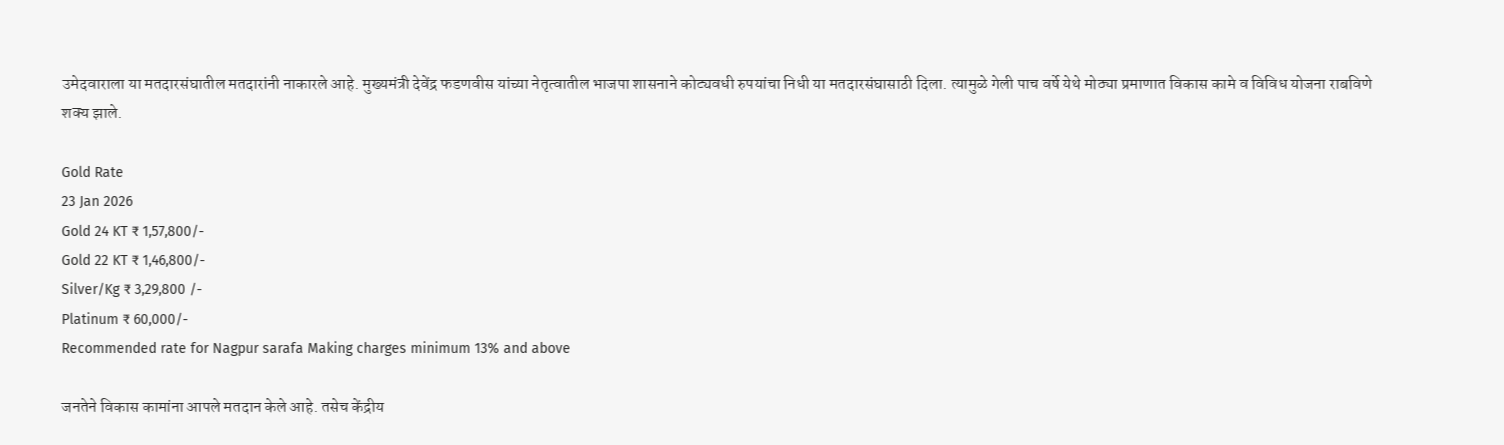उमेदवाराला या मतदारसंघातील मतदारांनी नाकारले आहे. मुख्यमंत्री देवेंद्र फडणवीस यांच्या नेतृत्वातील भाजपा शासनाने कोट्यवधी रुपयांचा निधी या मतदारसंघासाठी दिला. त्यामुळे गेली पाच वर्षे येथे मोठ्या प्रमाणात विकास कामे व विविध योजना राबविणे शक्य झाले.

Gold Rate
23 Jan 2026
Gold 24 KT ₹ 1,57,800/-
Gold 22 KT ₹ 1,46,800/-
Silver/Kg ₹ 3,29,800 /-
Platinum ₹ 60,000/-
Recommended rate for Nagpur sarafa Making charges minimum 13% and above

जनतेने विकास कामांना आपले मतदान केले आहे. तसेच केंद्रीय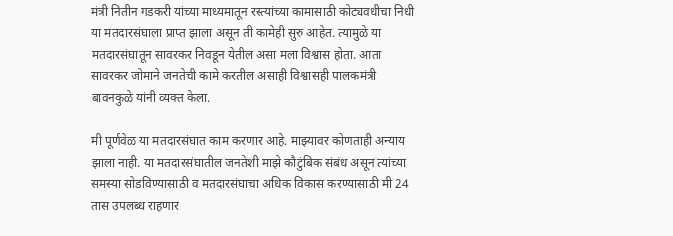मंत्री नितीन गडकरी यांच्या माध्यमातून रस्त्यांच्या कामासाठी कोट्यवधीचा निधी या मतदारसंघाला प्राप्त झाला असून ती कामेही सुरु आहेत. त्यामुळे या मतदारसंघातून सावरकर निवडून येतील असा मला विश्वास होता. आता सावरकर जोमाने जनतेची कामे करतील असाही विश्वासही पालकमंत्री बावनकुळे यांनी व्यक्त केला.

मी पूर्णवेळ या मतदारसंघात काम करणार आहे. माझ्यावर कोणताही अन्याय झाला नाही. या मतदारसंघातील जनतेशी माझे कौटुंबिक संबंध असून त्यांच्या समस्या सोडविण्यासाठी व मतदारसंघाचा अधिक विकास करण्यासाठी मी 24 तास उपलब्ध राहणार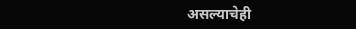असल्याचेही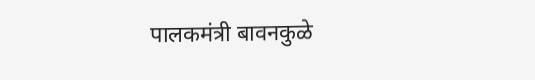पालकमंत्री बावनकुळे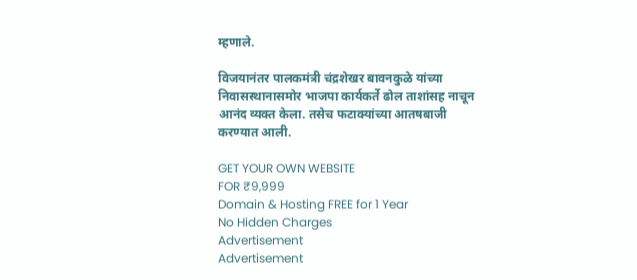म्हणाले.

विजयानंतर पालकमंत्री चंद्रशेखर बावनकुळे यांच्या निवासस्थानासमोर भाजपा कार्यकर्ते ढोल ताशांसह नाचून आनंद व्यक्त केला. तसेच फटाक्यांच्या आतषबाजी करण्यात आली.

GET YOUR OWN WEBSITE
FOR ₹9,999
Domain & Hosting FREE for 1 Year
No Hidden Charges
Advertisement
Advertisement